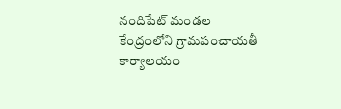నందిపేట్ మండల కేంద్రంలోని గ్రామపంచాయతీ కార్యాలయం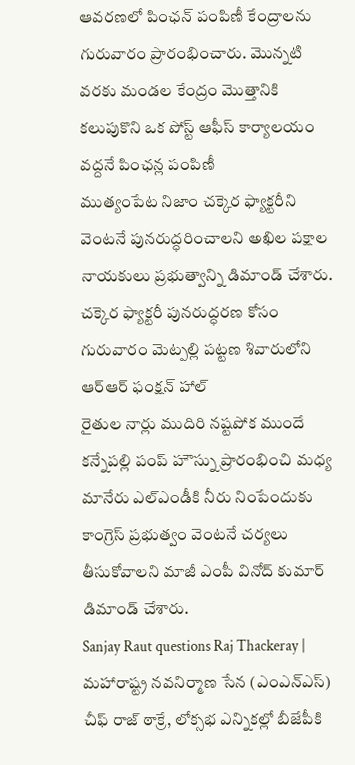ఆవరణలో పింఛన్ పంపిణీ కేంద్రాలను గురువారం ప్రారంభించారు. మొన్నటి వరకు మండల కేంద్రం మొత్తానికి కలుపుకొని ఒక పోస్ట్ ఆఫీస్ కార్యాలయం వద్దనే పింఛన్ల పంపిణీ
ముత్యంపేట నిజాం చక్కెర ఫ్యాక్టరీని వెంటనే పునరుద్ధరించాలని అఖిల పక్షాల నాయకులు ప్రభుత్వాన్ని డిమాండ్ చేశారు. చక్కెర ఫ్యాక్టరీ పునరుద్ధరణ కోసం గురువారం మెట్పల్లి పట్టణ శివారులోని ఆర్ఆర్ ఫంక్షన్ హాల్
రైతుల నార్లు ముదిరి నష్టపోక ముందే కన్నేపల్లి పంప్ హౌస్ను ప్రారంభించి మధ్య మానేరు ఎల్ఎండీకి నీరు నింపేందుకు కాంగ్రెస్ ప్రభుత్వం వెంటనే చర్యలు తీసుకోవాలని మాజీ ఎంపీ వినోద్ కుమార్ డిమాండ్ చేశారు.
Sanjay Raut questions Raj Thackeray | మహారాష్ట్ర నవనిర్మాణ సేన (ఎంఎన్ఎస్) చీఫ్ రాజ్ ఠాక్రే, లోక్సభ ఎన్నికల్లో బీజేపీకి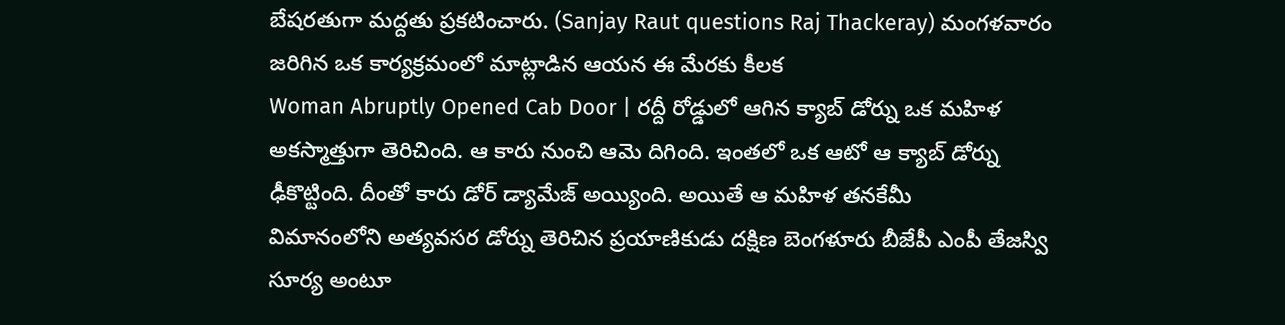బేషరతుగా మద్దతు ప్రకటించారు. (Sanjay Raut questions Raj Thackeray) మంగళవారం జరిగిన ఒక కార్యక్రమంలో మాట్లాడిన ఆయన ఈ మేరకు కీలక
Woman Abruptly Opened Cab Door | రద్దీ రోడ్డులో ఆగిన క్యాబ్ డోర్ను ఒక మహిళ అకస్మాత్తుగా తెరిచింది. ఆ కారు నుంచి ఆమె దిగింది. ఇంతలో ఒక ఆటో ఆ క్యాబ్ డోర్ను ఢీకొట్టింది. దీంతో కారు డోర్ డ్యామేజ్ అయ్యింది. అయితే ఆ మహిళ తనకేమీ
విమానంలోని అత్యవసర డోర్ను తెరిచిన ప్రయాణికుడు దక్షిణ బెంగళూరు బీజేపీ ఎంపీ తేజస్వి సూర్య అంటూ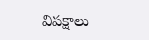విపక్షాలు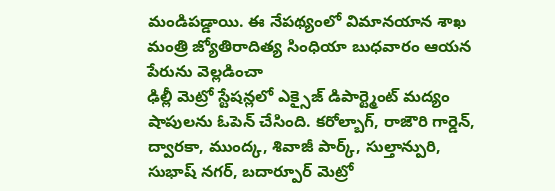మండిపడ్డాయి. ఈ నేపథ్యంలో విమానయాన శాఖ మంత్రి జ్యోతిరాదిత్య సింధియా బుధవారం ఆయన పేరును వెల్లడించా
ఢిల్లీ మెట్రో స్టేషన్లలో ఎక్సైజ్ డిపార్ట్మెంట్ మద్యం షాపులను ఓపెన్ చేసింది. కరోల్బాగ్, రాజౌరి గార్డెన్, ద్వారకా, ముంద్క, శివాజీ పార్క్, సుల్తాన్పురి, సుభాష్ నగర్, బదార్పూర్ మెట్రో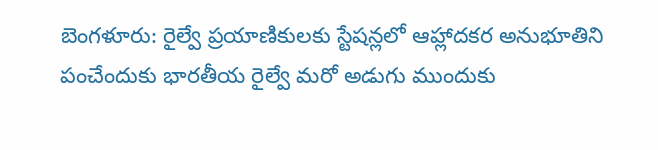బెంగళూరు: రైల్వే ప్రయాణికులకు స్టేషన్లలో ఆహ్లాదకర అనుభూతిని పంచేందుకు భారతీయ రైల్వే మరో అడుగు ముందుకు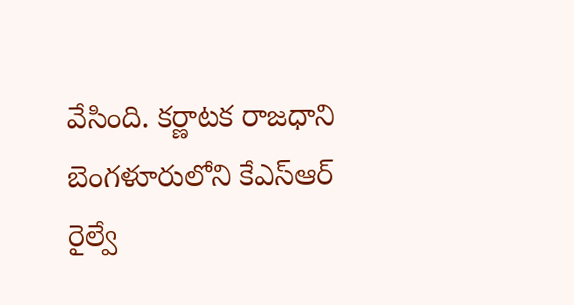వేసింది. కర్ణాటక రాజధాని బెంగళూరులోని కేఎస్ఆర్ రైల్వే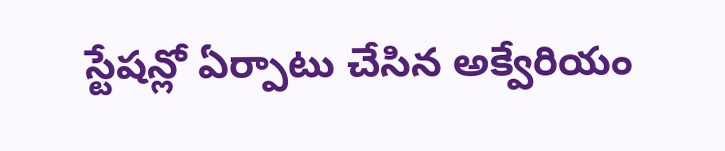స్టేషన్లో ఏర్పాటు చేసిన అక్వేరియం